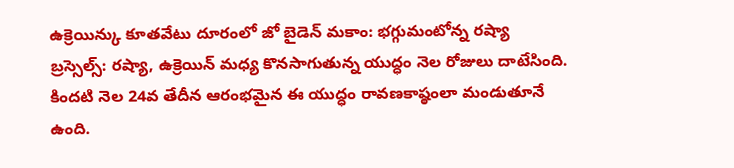ఉక్రెయిన్కు కూతవేటు దూరంలో జో బైడెన్ మకాం: భగ్గుమంటోన్న రష్యా
బ్రస్సెల్స్: రష్యా, ఉక్రెయిన్ మధ్య కొనసాగుతున్న యుద్ధం నెల రోజులు దాటేసింది. కిందటి నెల 24వ తేదీన ఆరంభమైన ఈ యుద్ధం రావణకాష్ఠంలా మండుతూనే ఉంది.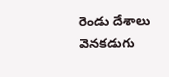రెండు దేశాలు వెనకడుగు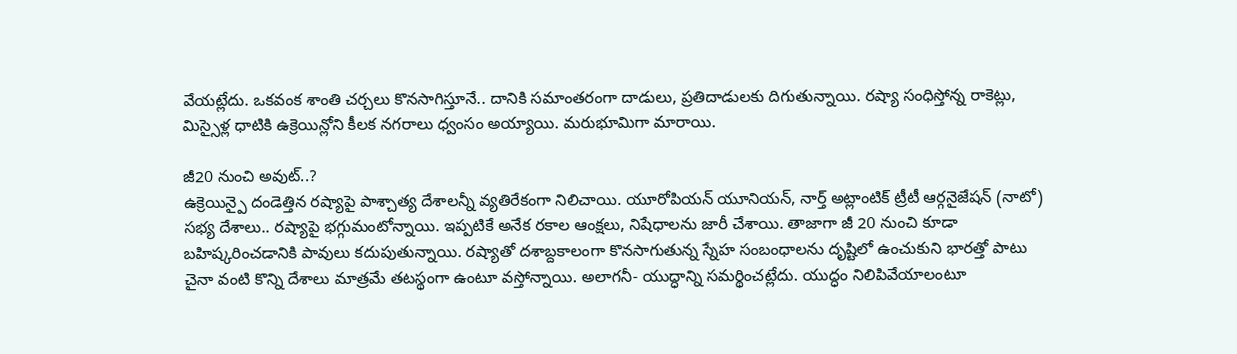వేయట్లేదు. ఒకవంక శాంతి చర్చలు కొనసాగిస్తూనే.. దానికి సమాంతరంగా దాడులు, ప్రతిదాడులకు దిగుతున్నాయి. రష్యా సంధిస్తోన్న రాకెట్లు, మిస్సైళ్ల ధాటికి ఉక్రెయిన్లోని కీలక నగరాలు ధ్వంసం అయ్యాయి. మరుభూమిగా మారాయి.

జీ20 నుంచి అవుట్..?
ఉక్రెయిన్పై దండెత్తిన రష్యాపై పాశ్చాత్య దేశాలన్నీ వ్యతిరేకంగా నిలిచాయి. యూరోపియన్ యూనియన్, నార్త్ అట్లాంటిక్ ట్రీటీ ఆర్గనైజేషన్ (నాటో) సభ్య దేశాలు.. రష్యాపై భగ్గుమంటోన్నాయి. ఇప్పటికే అనేక రకాల ఆంక్షలు, నిషేధాలను జారీ చేశాయి. తాజాగా జీ 20 నుంచి కూడా బహిష్కరించడానికి పావులు కదుపుతున్నాయి. రష్యాతో దశాబ్దకాలంగా కొనసాగుతున్న స్నేహ సంబంధాలను దృష్టిలో ఉంచుకుని భారత్తో పాటు చైనా వంటి కొన్ని దేశాలు మాత్రమే తటస్థంగా ఉంటూ వస్తోన్నాయి. అలాగనీ- యుద్ధాన్ని సమర్థించట్లేదు. యుద్ధం నిలిపివేయాలంటూ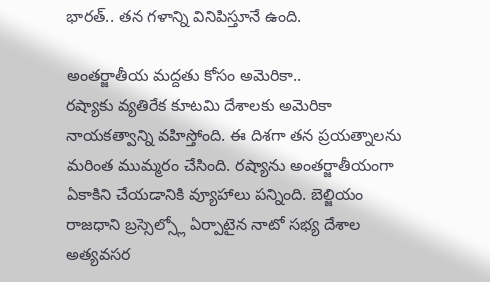భారత్.. తన గళాన్ని వినిపిస్తూనే ఉంది.

అంతర్జాతీయ మద్దతు కోసం అమెరికా..
రష్యాకు వ్యతిరేక కూటమి దేశాలకు అమెరికా నాయకత్వాన్ని వహిస్తోంది. ఈ దిశగా తన ప్రయత్నాలను మరింత ముమ్మరం చేసింది. రష్యాను అంతర్జాతీయంగా ఏకాకిని చేయడానికి వ్యూహాలు పన్నింది. బెల్జియం రాజధాని బ్రస్సెల్స్లో ఏర్పాటైన నాటో సభ్య దేశాల అత్యవసర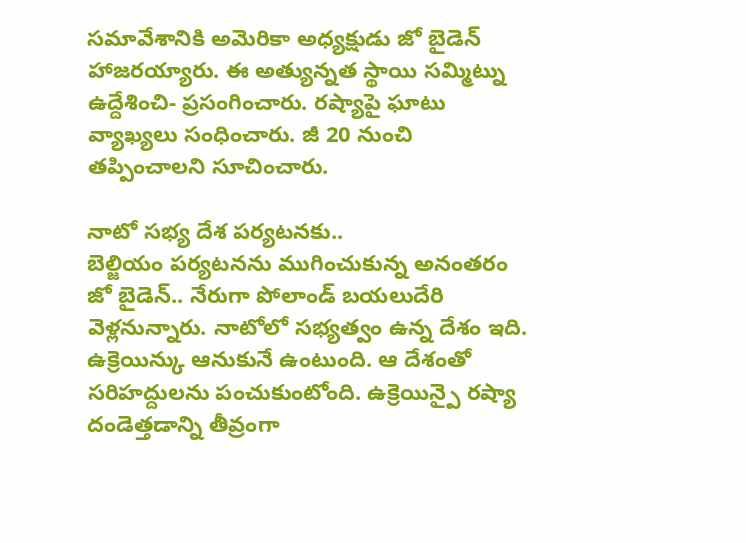సమావేశానికి అమెరికా అధ్యక్షుడు జో బైడెన్ హాజరయ్యారు. ఈ అత్యున్నత స్థాయి సమ్మిట్ను ఉద్దేశించి- ప్రసంగించారు. రష్యాపై ఘాటు వ్యాఖ్యలు సంధించారు. జీ 20 నుంచి తప్పించాలని సూచించారు.

నాటో సభ్య దేశ పర్యటనకు..
బెల్జియం పర్యటనను ముగించుకున్న అనంతరం జో బైడెన్.. నేరుగా పోలాండ్ బయలుదేరి వెళ్లనున్నారు. నాటోలో సభ్యత్వం ఉన్న దేశం ఇది. ఉక్రెయిన్కు ఆనుకునే ఉంటుంది. ఆ దేశంతో సరిహద్దులను పంచుకుంటోంది. ఉక్రెయిన్పై రష్యా దండెత్తడాన్ని తీవ్రంగా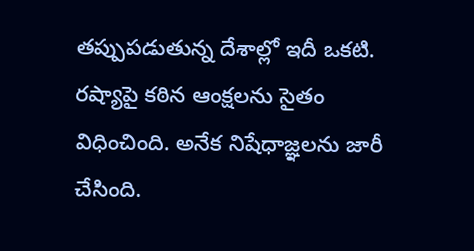తప్పుపడుతున్న దేశాల్లో ఇదీ ఒకటి. రష్యాపై కఠిన ఆంక్షలను సైతం విధించింది. అనేక నిషేధాజ్ఞలను జారీ చేసింది.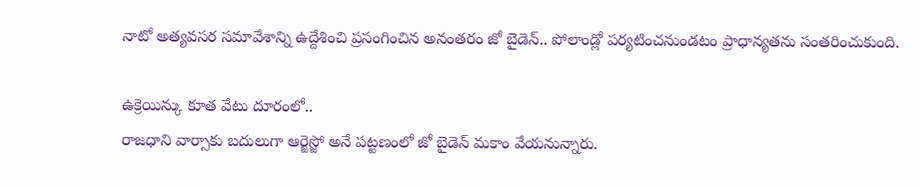నాటో అత్యవసర సమావేశాన్ని ఉద్దేశించి ప్రసంగించిన అనంతరం జో బైడెన్.. పోలాండ్లో పర్యటించనుండటం ప్రాధాన్యతను సంతరించుకుంది.

ఉక్రెయిన్కు కూత వేటు దూరంలో..
రాజధాని వార్సాకు బదులుగా ఆర్జెస్జో అనే పట్టణంలో జో బైడెన్ మకాం వేయనున్నారు.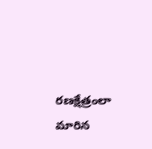రణక్షేత్రంలా మారిన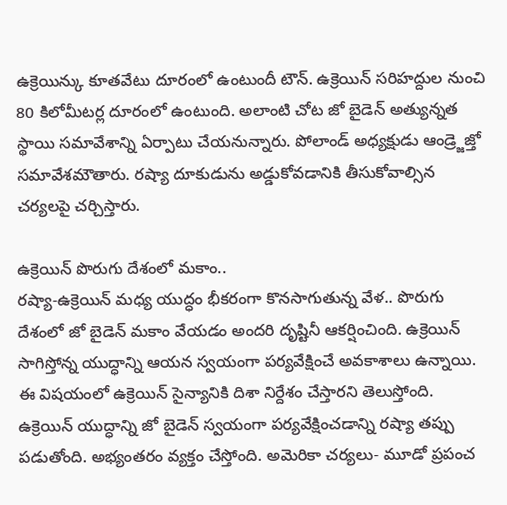ఉక్రెయిన్కు కూతవేటు దూరంలో ఉంటుందీ టౌన్. ఉక్రెయిన్ సరిహద్దుల నుంచి 80 కిలోమీటర్ల దూరంలో ఉంటుంది. అలాంటి చోట జో బైడెన్ అత్యున్నత స్థాయి సమావేశాన్ని ఏర్పాటు చేయనున్నారు. పోలాండ్ అధ్యక్షుడు ఆండ్ర్జెజ్తో సమావేశమౌతారు. రష్యా దూకుడును అడ్డుకోవడానికి తీసుకోవాల్సిన చర్యలపై చర్చిస్తారు.

ఉక్రెయిన్ పొరుగు దేశంలో మకాం..
రష్యా-ఉక్రెయిన్ మధ్య యుద్ధం భీకరంగా కొనసాగుతున్న వేళ.. పొరుగు దేశంలో జో బైడెన్ మకాం వేయడం అందరి దృష్టినీ ఆకర్షించింది. ఉక్రెయిన్ సాగిస్తోన్న యుద్ధాన్ని ఆయన స్వయంగా పర్యవేక్షించే అవకాశాలు ఉన్నాయి. ఈ విషయంలో ఉక్రెయిన్ సైన్యానికి దిశా నిర్దేశం చేస్తారని తెలుస్తోంది. ఉక్రెయిన్ యుద్ధాన్ని జో బైడెన్ స్వయంగా పర్యవేక్షించడాన్ని రష్యా తప్పు పడుతోంది. అభ్యంతరం వ్యక్తం చేస్తోంది. అమెరికా చర్యలు- మూడో ప్రపంచ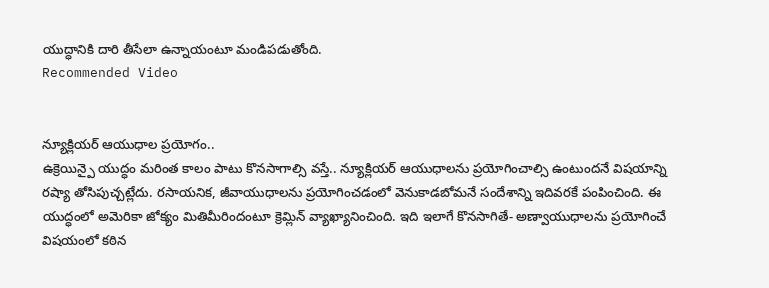యుద్ధానికి దారి తీసేలా ఉన్నాయంటూ మండిపడుతోంది.
Recommended Video


న్యూక్లియర్ ఆయుధాల ప్రయోగం..
ఉక్రెయిన్పై యుద్ధం మరింత కాలం పాటు కొనసాగాల్సి వస్తే.. న్యూక్లియర్ ఆయుధాలను ప్రయోగించాల్సి ఉంటుందనే విషయాన్ని రష్యా తోసిపుచ్చట్లేదు. రసాయనిక, జీవాయుధాలను ప్రయోగించడంలో వెనుకాడబోమనే సందేశాన్ని ఇదివరకే పంపించింది. ఈ యుద్ధంలో అమెరికా జోక్యం మితిమీరిందంటూ క్రెమ్లిన్ వ్యాఖ్యానించింది. ఇది ఇలాగే కొనసాగితే- అణ్వాయుధాలను ప్రయోగించే విషయంలో కఠిన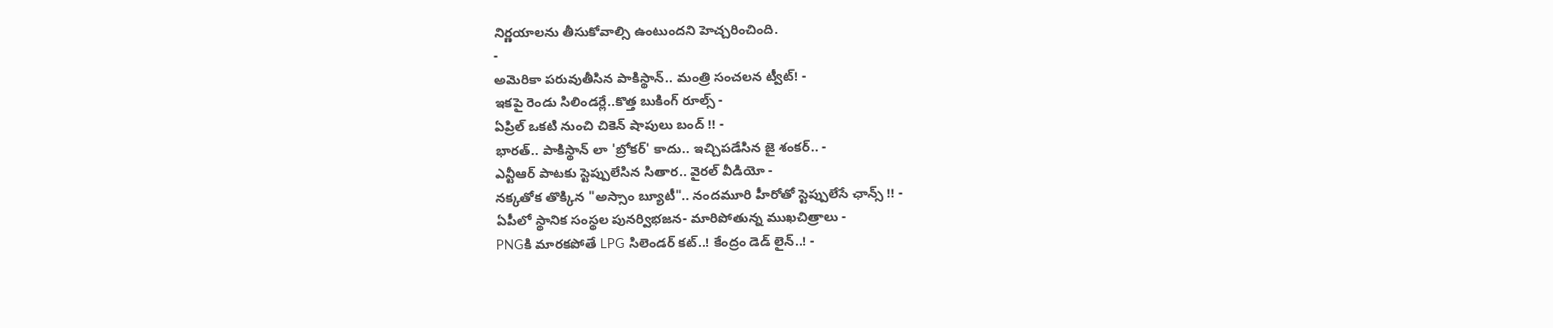నిర్ణయాలను తీసుకోవాల్సి ఉంటుందని హెచ్చరించింది.
-
అమెరికా పరువుతీసిన పాకిస్థాన్.. మంత్రి సంచలన ట్వీట్! -
ఇకపై రెండు సిలిండర్లే..కొత్త బుకింగ్ రూల్స్ -
ఏప్రిల్ ఒకటి నుంచి చికెన్ షాపులు బంద్ !! -
భారత్.. పాకిస్థాన్ లా 'బ్రోకర్' కాదు.. ఇచ్చిపడేసిన జై శంకర్.. -
ఎన్టీఆర్ పాటకు స్టెప్పులేసిన సితార.. వైరల్ వీడియో -
నక్కతోక తొక్కిన "అస్సాం బ్యూటీ".. నందమూరి హీరోతో స్టెప్పులేసే ఛాన్స్ !! -
ఏపీలో స్థానిక సంస్థల పునర్విభజన- మారిపోతున్న ముఖచిత్రాలు -
PNGకి మారకపోతే LPG సిలెండర్ కట్..! కేంద్రం డెడ్ లైన్..! -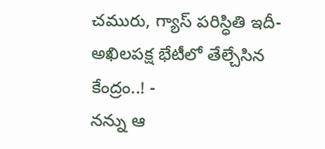చమురు, గ్యాస్ పరిస్ధితి ఇదీ- అఖిలపక్ష భేటీలో తేల్చేసిన కేంద్రం..! -
నన్ను ఆ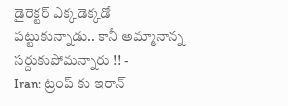డైరెక్టర్ ఎక్కడెక్కడో పట్టుకున్నాడు.. కానీ అమ్మానాన్న సర్దుకుపోమన్నారు !! -
Iran: ట్రంప్ కు ఇరాన్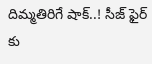దిమ్మతిరిగే షాక్..! సీజ్ ఫైర్ కు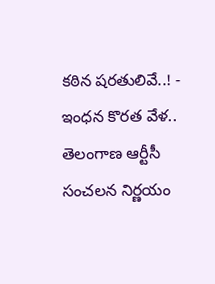కఠిన షరతులివే..! -
ఇంధన కొరత వేళ.. తెలంగాణ ఆర్టీసీ సంచలన నిర్ణయం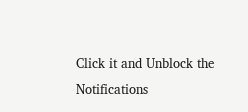Click it and Unblock the Notifications